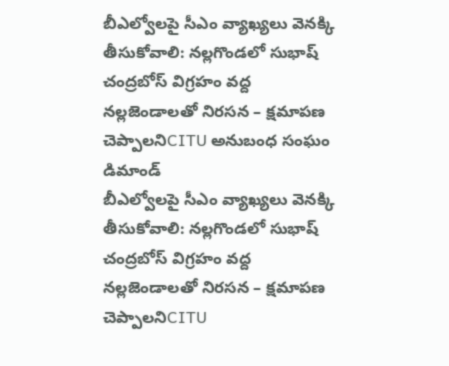బీఎల్వోలపై సీఎం వ్యాఖ్యలు వెనక్కి తీసుకోవాలి: నల్లగొండలో సుభాష్ చంద్రబోస్ విగ్రహం వద్ద నల్లజెండాలతో నిరసన – క్షమాపణ చెప్పాలనిCITU అనుబంధ సంఘం డిమాండ్
బీఎల్వోలపై సీఎం వ్యాఖ్యలు వెనక్కి తీసుకోవాలి: నల్లగొండలో సుభాష్ చంద్రబోస్ విగ్రహం వద్ద నల్లజెండాలతో నిరసన – క్షమాపణ చెప్పాలనిCITU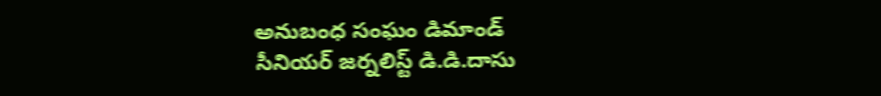అనుబంధ సంఘం డిమాండ్
సీనియర్ జర్నలిస్ట్ డి.డి.దాసు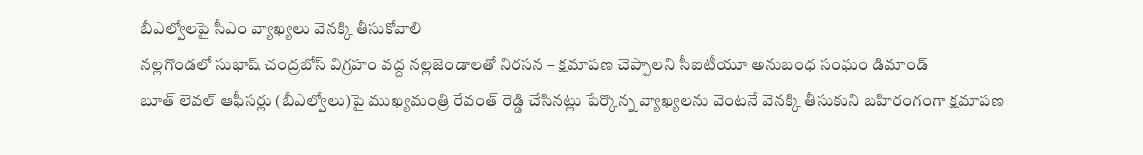బీఎల్వోలపై సీఎం వ్యాఖ్యలు వెనక్కి తీసుకోవాలి
నల్లగొండలో సుభాష్ చంద్రబోస్ విగ్రహం వద్ద నల్లజెండాలతో నిరసన – క్షమాపణ చెప్పాలని సీఐటీయూ అనుబంధ సంఘం డిమాండ్
బూత్ లెవల్ ఆఫీసర్లు (బీఎల్వోలు)పై ముఖ్యమంత్రి రేవంత్ రెడ్డి చేసినట్లు పేర్కొన్న వ్యాఖ్యలను వెంటనే వెనక్కి తీసుకుని బహిరంగంగా క్షమాపణ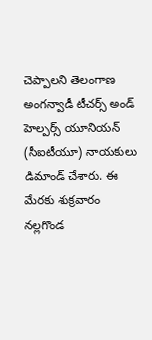చెప్పాలని తెలంగాణ అంగన్వాడీ టీచర్స్ అండ్ హెల్పర్స్ యూనియన్ (సీఐటీయూ) నాయకులు డిమాండ్ చేశారు. ఈ మేరకు శుక్రవారం నల్లగొండ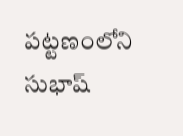పట్టణంలోని సుభాష్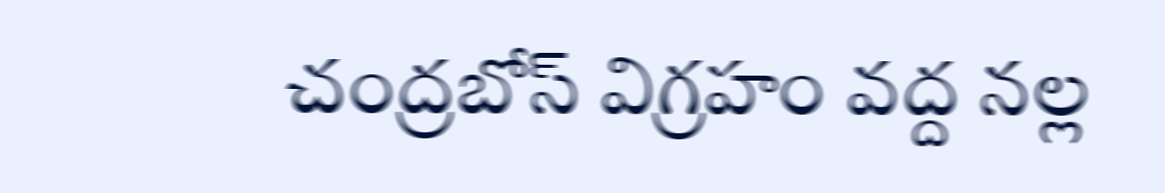చంద్రబోస్ విగ్రహం వద్ద నల్ల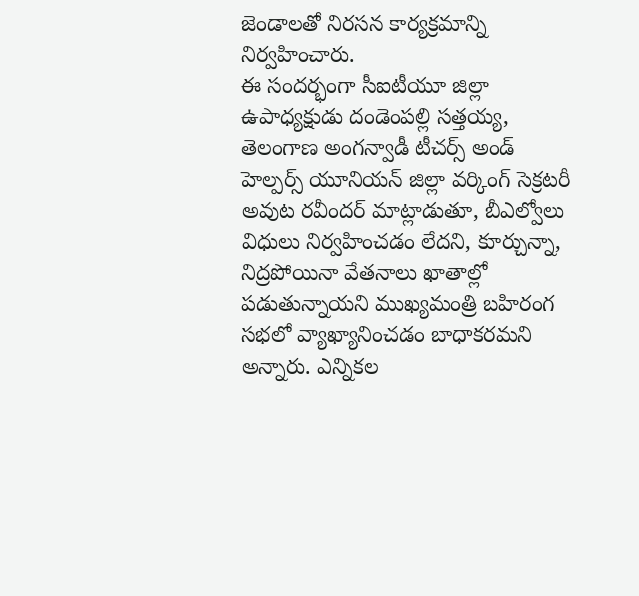జెండాలతో నిరసన కార్యక్రమాన్ని నిర్వహించారు.
ఈ సందర్భంగా సీఐటీయూ జిల్లా ఉపాధ్యక్షుడు దండెంపల్లి సత్తయ్య, తెలంగాణ అంగన్వాడీ టీచర్స్ అండ్ హెల్పర్స్ యూనియన్ జిల్లా వర్కింగ్ సెక్రటరీ అవుట రవీందర్ మాట్లాడుతూ, బీఎల్వోలు విధులు నిర్వహించడం లేదని, కూర్చున్నా, నిద్రపోయినా వేతనాలు ఖాతాల్లో పడుతున్నాయని ముఖ్యమంత్రి బహిరంగ సభలో వ్యాఖ్యానించడం బాధాకరమని అన్నారు. ఎన్నికల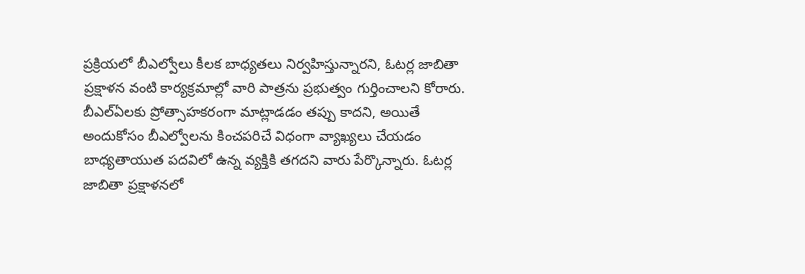ప్రక్రియలో బీఎల్వోలు కీలక బాధ్యతలు నిర్వహిస్తున్నారని, ఓటర్ల జాబితా ప్రక్షాళన వంటి కార్యక్రమాల్లో వారి పాత్రను ప్రభుత్వం గుర్తించాలని కోరారు.
బీఎల్ఏలకు ప్రోత్సాహకరంగా మాట్లాడడం తప్పు కాదని, అయితే అందుకోసం బీఎల్వోలను కించపరిచే విధంగా వ్యాఖ్యలు చేయడం బాధ్యతాయుత పదవిలో ఉన్న వ్యక్తికి తగదని వారు పేర్కొన్నారు. ఓటర్ల జాబితా ప్రక్షాళనలో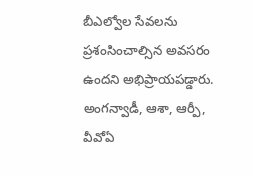బీఎల్వోల సేవలను ప్రశంసించాల్సిన అవసరం ఉందని అభిప్రాయపడ్డారు.
అంగన్వాడీ, ఆశా, ఆర్పీ, వీవోఏ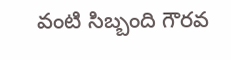వంటి సిబ్బంది గౌరవ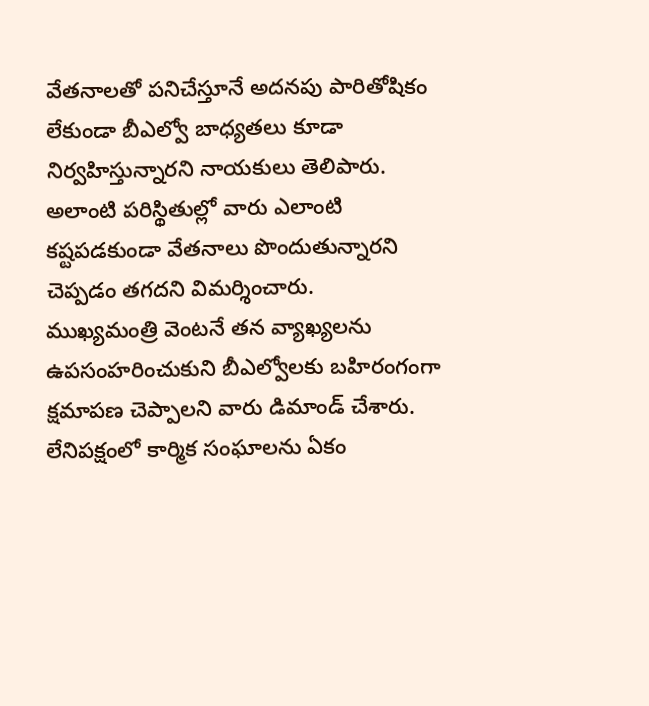వేతనాలతో పనిచేస్తూనే అదనపు పారితోషికం లేకుండా బీఎల్వో బాధ్యతలు కూడా నిర్వహిస్తున్నారని నాయకులు తెలిపారు. అలాంటి పరిస్థితుల్లో వారు ఎలాంటి కష్టపడకుండా వేతనాలు పొందుతున్నారని చెప్పడం తగదని విమర్శించారు.
ముఖ్యమంత్రి వెంటనే తన వ్యాఖ్యలను ఉపసంహరించుకుని బీఎల్వోలకు బహిరంగంగా క్షమాపణ చెప్పాలని వారు డిమాండ్ చేశారు. లేనిపక్షంలో కార్మిక సంఘాలను ఏకం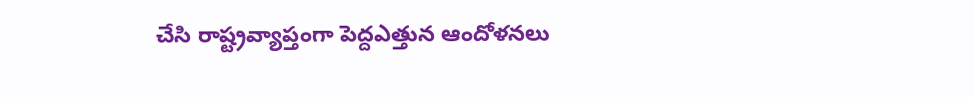చేసి రాష్ట్రవ్యాప్తంగా పెద్దఎత్తున ఆందోళనలు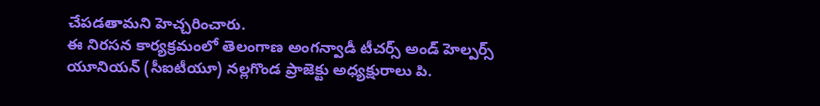చేపడతామని హెచ్చరించారు.
ఈ నిరసన కార్యక్రమంలో తెలంగాణ అంగన్వాడీ టీచర్స్ అండ్ హెల్పర్స్ యూనియన్ (సీఐటీయూ) నల్లగొండ ప్రాజెక్టు అధ్యక్షురాలు పి.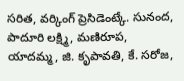సరిత, వర్కింగ్ ప్రెసిడెంట్కే. సునంద, పాదూరి లక్ష్మి, మణిరూప, యాదమ్మ, జి. కృపావతి, కే. సరోజ,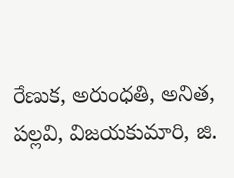రేణుక, అరుంధతి, అనిత, పల్లవి, విజయకుమారి, జి.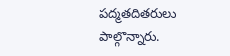పద్మతదితరులు పాల్గొన్నారు.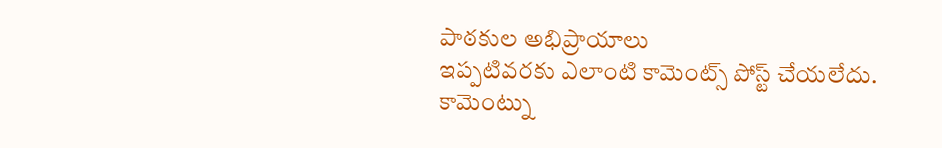పాఠకుల అభిప్రాయాలు
ఇప్పటివరకు ఎలాంటి కామెంట్స్ పోస్ట్ చేయలేదు.
కామెంట్ను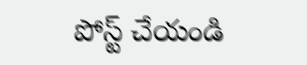పోస్ట్ చేయండి